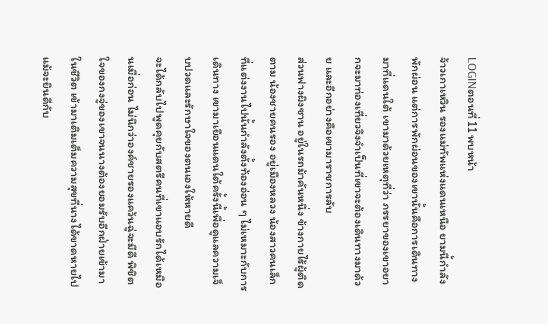LOGINตอนที่ 11 พบหน้า
จ้าวเกาเหวิน รองแม่ทัพแห่งแดนเหนือ ยามนี้กำลังพักผ่อน แต่การพักผ่อนของเขานั้นคือการเดินทางมาที่แดนใต้ เขามาด้วยเหตุที่ว่า ภรรยาของเขาอยากจะมาท่องเที่ยวจึงจำเป็นที่เขาจะต้องเดินทางมาด้วย และอีกอย่างคือเขามาราชการลับ
ส่วนฟางผิงซาน อยู่ในรถม้าคันหนึ่ง ข้างกายไร้ผู้ติดตาม น้องชายคนรอง อยู่เมืองหลวง น้องสาวคนเล็กที่แต่งงานไปนั้นกำลังตั้งท้องอ่อน ๆ ไม่เหมาะกับการเดินทาง เขามาเยือนแดนใต้ครั้งนี้เพื่อดูแลความเจ็บปวดและรักษาใจของตนเองให้หายดี
จะได้กลับไปพูดคุยกับสตรีคนที่เขาแอบรักได้เหมือนเมื่อก่อน ไม่นึกว่าองค์ชายรองแคว้นฉู่จะมีดี พิชิตใจของกงจู่ของเขาจนนางต้องยอมรับอีกฝ่ายเข้ามาในชีวิต เข้ามาเติมเต็มความสุขที่นางได้ขาดหายไป
แม้จะยินดีกับ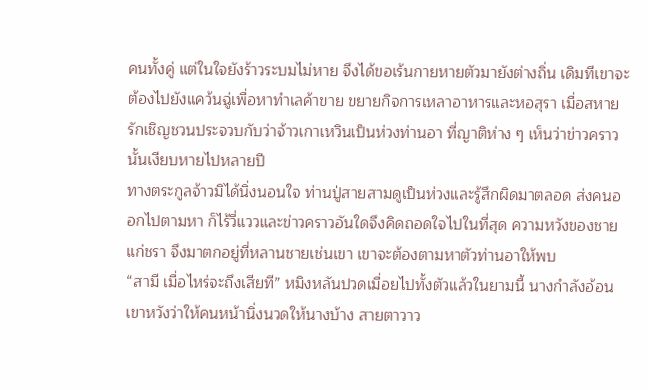คนทั้งคู่ แต่ในใจยังร้าวระบมไม่หาย จึงได้ขอเร้นกายหายตัวมายังต่างถิ่น เดิมทีเขาจะต้องไปยังแคว้นฉู่เพื่อหาทำเลค้าขาย ขยายกิจการเหลาอาหารและหอสุรา เมื่อสหายรักเชิญชวนประจวบกับว่าจ้าวเกาเหวินเป็นห่วงท่านอา ที่ญาติห่าง ๆ เห็นว่าข่าวคราวนั้นเงียบหายไปหลายปี
ทางตระกูลจ้าวมิได้นิ่งนอนใจ ท่านปู่สายสามดูเป็นห่วงและรู้สึกผิดมาตลอด ส่งคนออกไปตามหา ก็ไร้วี่แววและข่าวคราวอันใดจึงคิดถอดใจไปในที่สุด ความหวังของชายแก่ชรา จึงมาตกอยู่ที่หลานชายเช่นเขา เขาจะต้องตามหาตัวท่านอาให้พบ
“สามี เมื่อไหร่จะถึงเสียที” หมิงหลันปวดเมื่อยไปทั้งตัวแล้วในยามนี้ นางกำลังอ้อนเขาหวังว่าให้คนหน้านิ่งนวดให้นางบ้าง สายตาวาว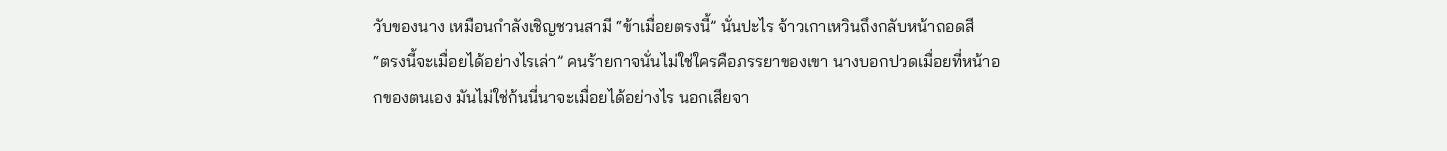วับของนาง เหมือนกำลังเชิญชวนสามี “ข้าเมื่อยตรงนี้” นั่นปะไร จ้าวเกาเหวินถึงกลับหน้าถอดสี
“ตรงนี้จะเมื่อยได้อย่างไรเล่า” คนร้ายกาจนั่นไม่ใช่ใครคือภรรยาของเขา นางบอกปวดเมื่อยที่หน้าอกของตนเอง มันไม่ใช่ก้นนี่นาจะเมื่อยได้อย่างไร นอกเสียจา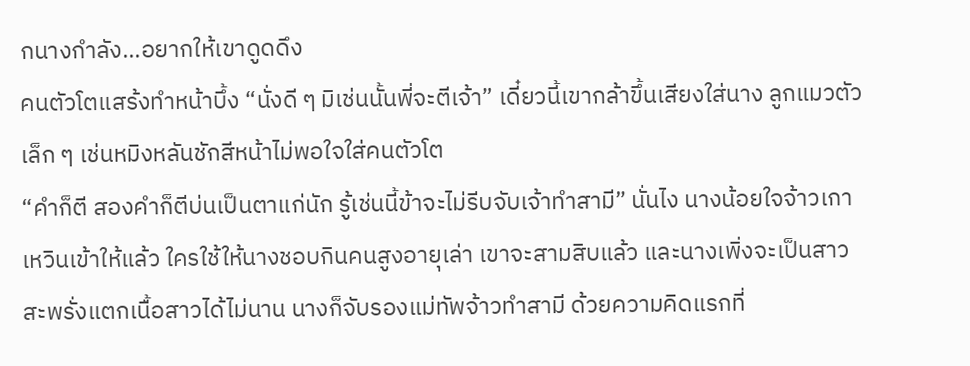กนางกำลัง...อยากให้เขาดูดดึง
คนตัวโตแสร้งทำหน้าบึ้ง “นั่งดี ๆ มิเช่นนั้นพี่จะตีเจ้า” เดี๋ยวนี้เขากล้าขึ้นเสียงใส่นาง ลูกแมวตัวเล็ก ๆ เช่นหมิงหลันชักสีหน้าไม่พอใจใส่คนตัวโต
“คำก็ตี สองคำก็ตีบ่นเป็นตาแก่นัก รู้เช่นนี้ข้าจะไม่รีบจับเจ้าทำสามี” นั่นไง นางน้อยใจจ้าวเกาเหวินเข้าให้แล้ว ใครใช้ให้นางชอบกินคนสูงอายุเล่า เขาจะสามสิบแล้ว และนางเพิ่งจะเป็นสาวสะพรั่งแตกเนื้อสาวได้ไม่นาน นางก็จับรองแม่ทัพจ้าวทำสามี ด้วยความคิดแรกที่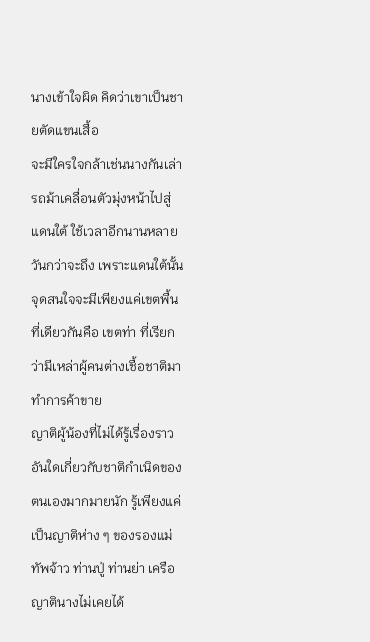นางเข้าใจผิด คิดว่าเขาเป็นชายตัดแขนเสื้อ
จะมีใครใจกล้าเช่นนางกันเล่า รถม้าเคลื่อนตัวมุ่งหน้าไปสู่แดนใต้ ใช้เวลาอีกนานหลายวันกว่าจะถึง เพราะแดนใต้นั้น จุดสนใจจะมีเพียงแค่เขตพื้นที่เดียวกันคือ เขตท่า ที่เรียกว่ามีเหล่าผู้คนต่างเชื้อชาติมาทำการค้าขาย
ญาติผู้น้องที่ไม่ได้รู้เรื่องราวอันใดเกี่ยวกับชาติกำเนิดของตนเองมากมายนัก รู้เพียงแค่เป็นญาติห่าง ๆ ของรองแม่ทัพจ้าว ท่านปู่ ท่านย่า เครือญาตินางไม่เคยได้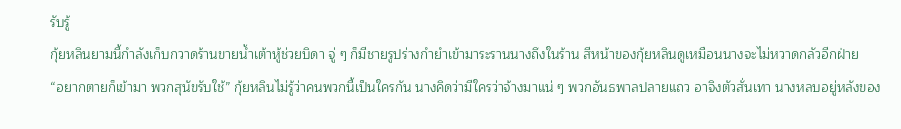รับรู้
กุ้ยหลินยามนี้กำลังเก็บกวาดร้านขายน้ำเต้าหู้ช่วยบิดา จู่ ๆ ก็มีชายรูปร่างกำยำเข้ามาระรานนางถึงในร้าน สีหน้าของกุ้ยหลินดูเหมือนนางจะไม่หวาดกลัวอีกฝ่าย
“อยากตายก็เข้ามา พวกสุนัขรับใช้” กุ้ยหลินไม่รู้ว่าคนพวกนี้เป็นใครกัน นางคิดว่ามีใครว่าจ้างมาแน่ ๆ พวกอันธพาลปลายแถว อาจิงตัวสั่นเทา นางหลบอยู่หลังของ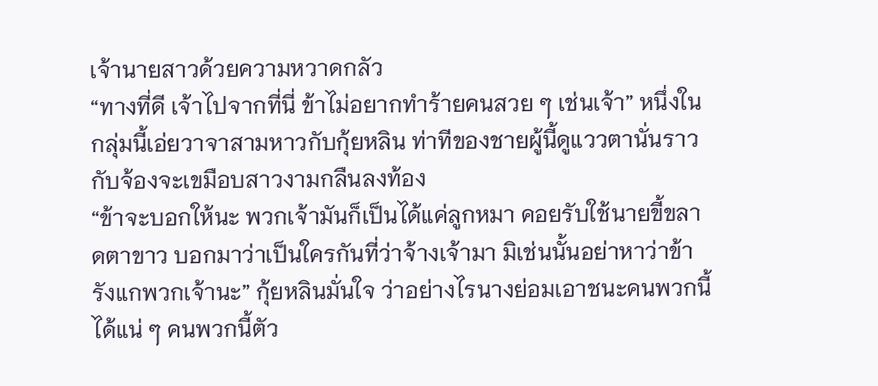เจ้านายสาวด้วยความหวาดกลัว
“ทางที่ดี เจ้าไปจากที่นี่ ข้าไม่อยากทำร้ายคนสวย ๆ เช่นเจ้า” หนึ่งในกลุ่มนี้เอ่ยวาจาสามหาวกับกุ้ยหลิน ท่าทีของชายผู้นี้ดูแววตานั่นราวกับจ้องจะเขมือบสาวงามกลืนลงท้อง
“ข้าจะบอกให้นะ พวกเจ้ามันก็เป็นได้แค่ลูกหมา คอยรับใช้นายขี้ขลาดตาขาว บอกมาว่าเป็นใครกันที่ว่าจ้างเจ้ามา มิเช่นนั้นอย่าหาว่าข้ารังแกพวกเจ้านะ” กุ้ยหลินมั่นใจ ว่าอย่างไรนางย่อมเอาชนะคนพวกนี้ได้แน่ ๆ คนพวกนี้ตัว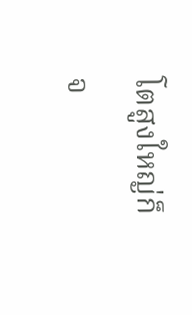โตสูงใหญ่ก็จ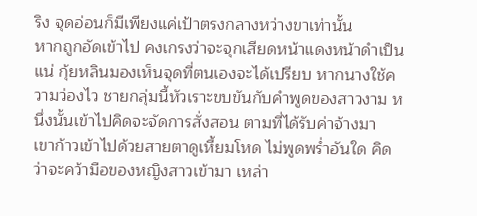ริง จุดอ่อนก็มีเพียงแค่เป้าตรงกลางหว่างขาเท่านั้น
หากถูกอัดเข้าไป คงเกรงว่าจะจุกเสียดหน้าแดงหน้าดำเป็นแน่ กุ้ยหลินมองเห็นจุดที่ตนเองจะได้เปรียบ หากนางใช้ความว่องไว ชายกลุ่มนี้หัวเราะขบขันกับคำพูดของสาวงาม หนึ่งนั้นเข้าไปคิดจะจัดการสั่งสอน ตามที่ได้รับค่าจ้างมา
เขาก้าวเข้าไปด้วยสายตาดูเหี้ยมโหด ไม่พูดพร่ำอันใด คิดว่าจะคว้ามือของหญิงสาวเข้ามา เหล่า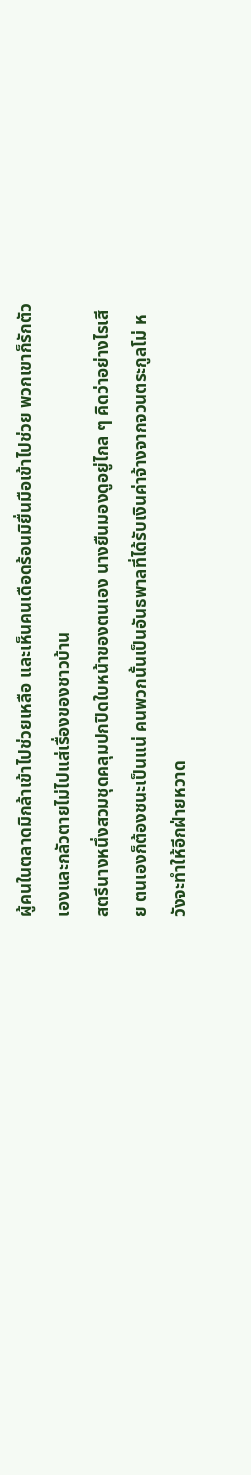ผู้คนในตลาดมิกล้าเข้าไปช่วยเหลือ และเห็นคนเดือดร้อนมิยื่นมือเข้าไปช่วย พวกเขาก็รักตัวเองและกลัวตายไม่ไปแส่เรื่องของชาวบ้าน
สตรีนางหนึ่งสวมชุดคลุมปกปิดใบหน้าของตนเอง นางยืนมองดูอยู่ไกล ๆ คิดว่าอย่างไรเสีย ตนเองก็ต้องชนะเป็นแน่ คนพวกนั้นเป็นอันธพาลที่ได้รับเงินค่าจ้างจากจวนตระกูลโม่ หวังจะทำให้อีกฝ่ายหวาด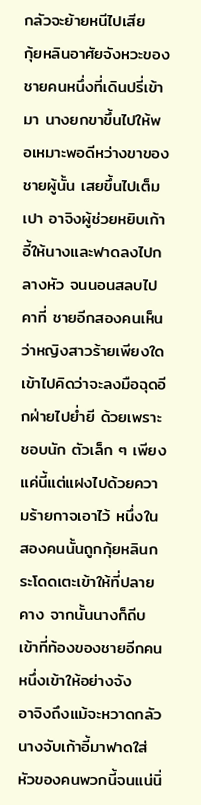กลัวจะย้ายหนีไปเสีย
กุ้ยหลินอาศัยจังหวะของชายคนหนึ่งที่เดินปรี่เข้ามา นางยกขาขึ้นไปให้พอเหมาะพอดีหว่างขาของชายผู้นั้น เสยขึ้นไปเต็มเปา อาจิงผู้ช่วยหยิบเก้าอี้ให้นางและฟาดลงไปกลางหัว จนนอนสลบไปคาที่ ชายอีกสองคนเห็นว่าหญิงสาวร้ายเพียงใด
เข้าไปคิดว่าจะลงมือฉุดอีกฝ่ายไปย่ำยี ด้วยเพราะชอบนัก ตัวเล็ก ๆ เพียงแค่นี้แต่แฝงไปด้วยความร้ายกาจเอาไว้ หนึ่งในสองคนนั้นถูกกุ้ยหลินกระโดดเตะเข้าให้ที่ปลายคาง จากนั้นนางก็ถีบเข้าที่ท้องของชายอีกคนหนึ่งเข้าให้อย่างจัง
อาจิงถึงแม้จะหวาดกลัว นางจับเก้าอี้มาฟาดใส่หัวของคนพวกนี้จนแน่นิ่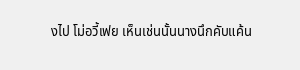งไป โม่อวี้เฟย เห็นเช่นนั้นนางนึกคับแค้น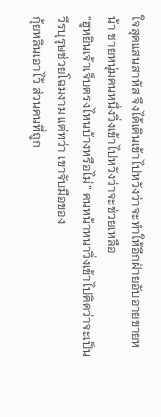ใจสุดแสนสาหัส จึงได้เดินเข้าไปหวังว่าจะทำให้อีกฝ่ายอับอายขายหน้า ชายหนุ่มคนหนึ่งวิ่งเข้าไปหวังว่าจะช่วยเหลือ
“ฮูหยินเจ้าเจ็บตรงไหนบ้างหรือไม่” คนหน้าหนาวิ่งเข้าไปคิดว่าจะเป็นวีรบุรุษช่วยโฉมงาม แต่ทว่า เขาจับมือของ
กุ้ยหลินเอาไว้ ส่วนคนที่ถูก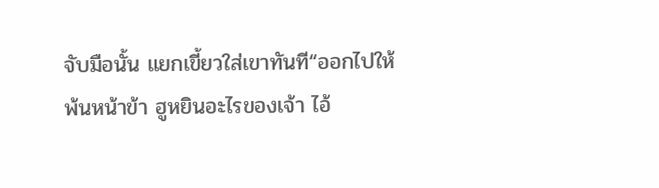จับมือนั้น แยกเขี้ยวใส่เขาทันที“ออกไปให้พ้นหน้าข้า ฮูหยินอะไรของเจ้า ไอ้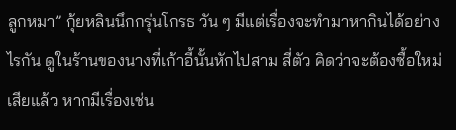ลูกหมา” กุ้ยหลินนึกกรุ่นโกรธ วัน ๆ มีแต่เรื่องจะทำมาหากินได้อย่างไรกัน ดูในร้านของนางที่เก้าอี้นั้นหักไปสาม สี่ตัว คิดว่าจะต้องซื้อใหม่เสียแล้ว หากมีเรื่องเช่น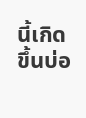นี้เกิดขึ้นบ่อ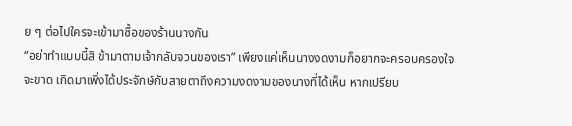ย ๆ ต่อไปใครจะเข้ามาซื้อของร้านนางกัน
“อย่าทำแบบนี้สิ ข้ามาตามเจ้ากลับจวนของเรา” เพียงแค่เห็นนางงดงามก็อยากจะครอบครองใจจะขาด เกิดมาเพิ่งได้ประจักษ์กับสายตาถึงความงดงามของนางที่ได้เห็น หากเปรียบ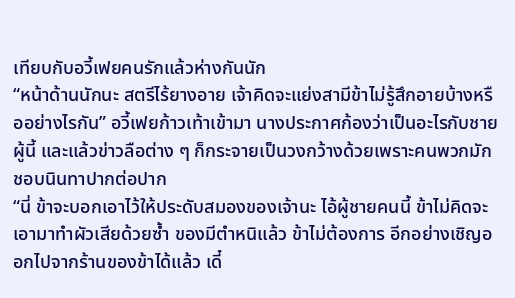เทียบกับอวี้เฟยคนรักแล้วห่างกันนัก
“หน้าด้านนักนะ สตรีไร้ยางอาย เจ้าคิดจะแย่งสามีข้าไม่รู้สึกอายบ้างหรืออย่างไรกัน” อวี้เฟยก้าวเท้าเข้ามา นางประกาศก้องว่าเป็นอะไรกับชายผู้นี้ และแล้วข่าวลือต่าง ๆ ก็กระจายเป็นวงกว้างด้วยเพราะคนพวกมักชอบนินทาปากต่อปาก
“นี่ ข้าจะบอกเอาไว้ให้ประดับสมองของเจ้านะ ไอ้ผู้ชายคนนี้ ข้าไม่คิดจะเอามาทำผัวเสียด้วยซ้ำ ของมีตำหนิแล้ว ข้าไม่ต้องการ อีกอย่างเชิญออกไปจากร้านของข้าได้แล้ว เดี๋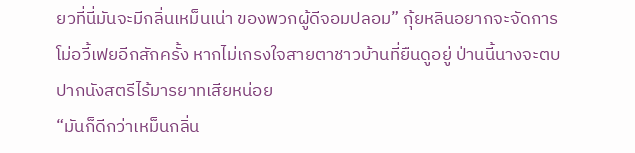ยวที่นี่มันจะมีกลิ่นเหม็นเน่า ของพวกผู้ดีจอมปลอม” กุ้ยหลินอยากจะจัดการโม่อวี้เฟยอีกสักครั้ง หากไม่เกรงใจสายตาชาวบ้านที่ยืนดูอยู่ ป่านนี้นางจะตบปากนังสตรีไร้มารยาทเสียหน่อย
“มันก็ดีกว่าเหม็นกลิ่น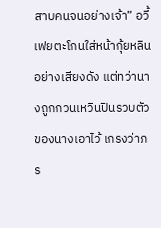สาบคนจนอย่างเจ้า” อวี้เฟยตะโกนใส่หน้ากุ้ยหลินอย่างเสียงดัง แต่ทว่านางถูกกวนเหวินปินรวบตัวของนางเอาไว้ เกรงว่าภร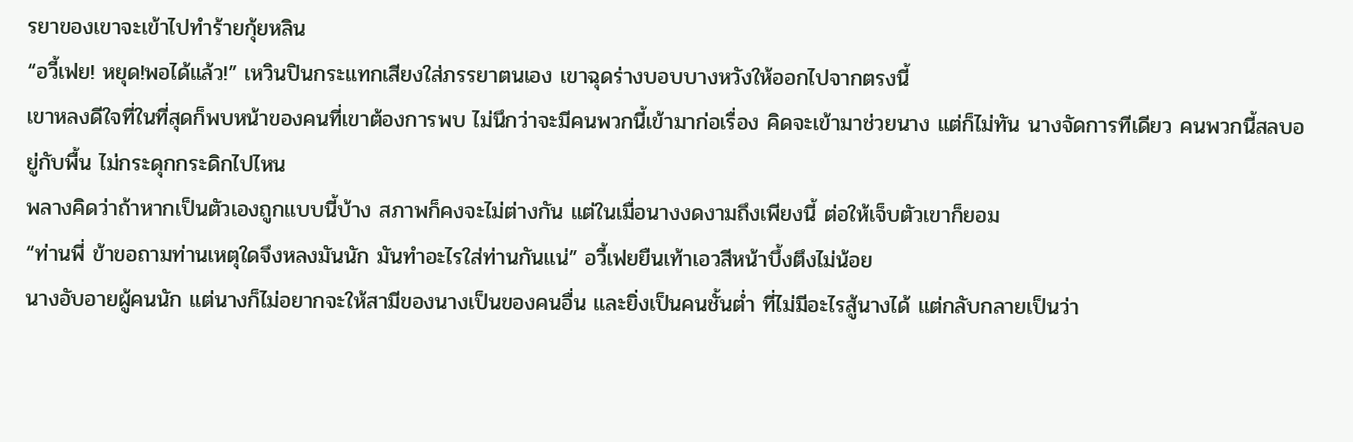รยาของเขาจะเข้าไปทำร้ายกุ้ยหลิน
“อวี้เฟย! หยุด!พอได้แล้ว!” เหวินปินกระแทกเสียงใส่ภรรยาตนเอง เขาฉุดร่างบอบบางหวังให้ออกไปจากตรงนี้
เขาหลงดีใจที่ในที่สุดก็พบหน้าของคนที่เขาต้องการพบ ไม่นึกว่าจะมีคนพวกนี้เข้ามาก่อเรื่อง คิดจะเข้ามาช่วยนาง แต่ก็ไม่ทัน นางจัดการทีเดียว คนพวกนี้สลบอยู่กับพื้น ไม่กระดุกกระดิกไปไหน
พลางคิดว่าถ้าหากเป็นตัวเองถูกแบบนี้บ้าง สภาพก็คงจะไม่ต่างกัน แต่ในเมื่อนางงดงามถึงเพียงนี้ ต่อให้เจ็บตัวเขาก็ยอม
“ท่านพี่ ข้าขอถามท่านเหตุใดจึงหลงมันนัก มันทำอะไรใส่ท่านกันแน่” อวี้เฟยยืนเท้าเอวสีหน้าบึ้งตึงไม่น้อย
นางอับอายผู้คนนัก แต่นางก็ไม่อยากจะให้สามีของนางเป็นของคนอื่น และยิ่งเป็นคนชั้นต่ำ ที่ไม่มีอะไรสู้นางได้ แต่กลับกลายเป็นว่า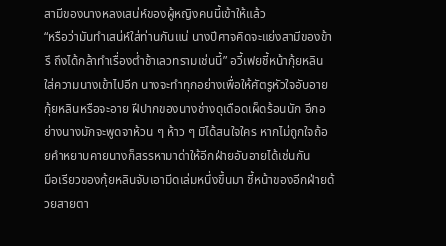สามีของนางหลงเสน่ห์ของผู้หญิงคนนี้เข้าให้แล้ว
“หรือว่ามันทำเสน่ห์ใส่ท่านกันแน่ นางปีศาจคิดจะแย่งสามีของข้ารึ ถึงได้กล้าทำเรื่องต่ำช้าเลวทรามเช่นนี้” อวี้เฟยชี้หน้ากุ้ยหลิน ใส่ความนางเข้าไปอีก นางจะทำทุกอย่างเพื่อให้ศัตรูหัวใจอับอาย
กุ้ยหลินหรือจะอาย ฝีปากของนางช่างดุเดือดเผ็ดร้อนนัก อีกอย่างนางมักจะพูดจาห้วน ๆ ห้าว ๆ มิได้สนใจใคร หากไม่ถูกใจถ้อยคำหยาบคายนางก็สรรหามาด่าให้อีกฝ่ายอับอายได้เช่นกัน
มือเรียวของกุ้ยหลินจับเอามีดเล่มหนึ่งขึ้นมา ชี้หน้าของอีกฝ่ายด้วยสายตา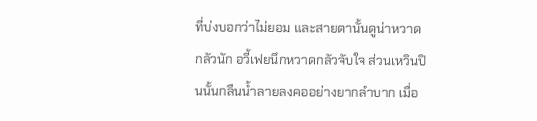ที่บ่งบอกว่าไม่ยอม และสายตานั้นดูน่าหวาดกลัวนัก อวี้เฟยนึกหวาดกลัวจับใจ ส่วนเหวินปินนั้นกลืนน้ำลายลงคออย่างยากลำบาก เมื่อ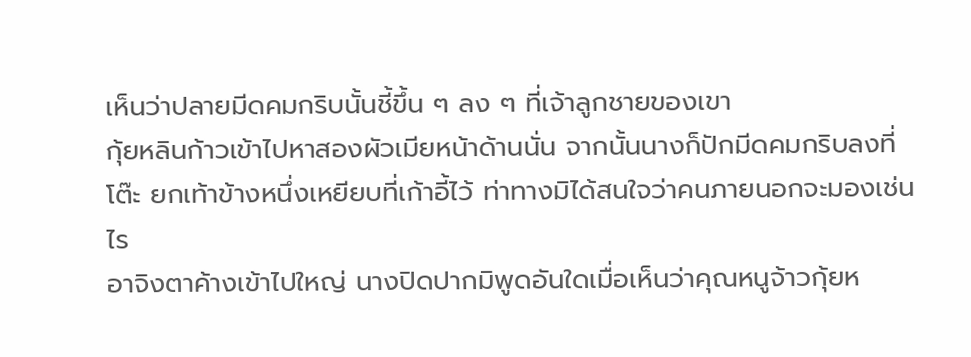เห็นว่าปลายมีดคมกริบนั้นชี้ขึ้น ๆ ลง ๆ ที่เจ้าลูกชายของเขา
กุ้ยหลินก้าวเข้าไปหาสองผัวเมียหน้าด้านนั่น จากนั้นนางก็ปักมีดคมกริบลงที่โต๊ะ ยกเท้าข้างหนึ่งเหยียบที่เก้าอี้ไว้ ท่าทางมิได้สนใจว่าคนภายนอกจะมองเช่นไร
อาจิงตาค้างเข้าไปใหญ่ นางปิดปากมิพูดอันใดเมื่อเห็นว่าคุณหนูจ้าวกุ้ยห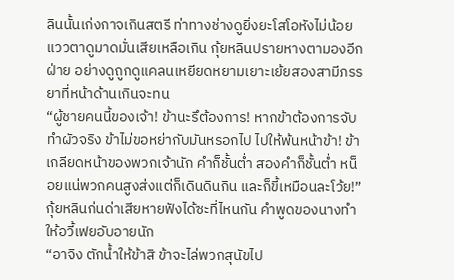ลินนั้นเก่งกาจเกินสตรี ท่าทางช่างดูยิ่งยะโสโอหังไม่น้อย แววตาดูมาดมั่นเสียเหลือเกิน กุ้ยหลินปรายหางตามองอีกฝ่าย อย่างดูถูกดูแคลนเหยียดหยามเยาะเย้ยสองสามีภรรยาที่หน้าด้านเกินจะทน
“ผู้ชายคนนี้ของเจ้า! ข้านะรึต้องการ! หากข้าต้องการจับทำผัวจริง ข้าไม่ขอหย่ากับมันหรอกไป ไปให้พ้นหน้าข้า! ข้าเกลียดหน้าของพวกเจ้านัก คำก็ชั้นต่ำ สองคำก็ชั้นต่ำ หน็อยแน่พวกคนสูงส่งแต่ก็เดินดินกิน และก็ขี้เหมือนละโว้ย!” กุ้ยหลินก่นด่าเสียหายฟังได้ซะที่ไหนกัน คำพูดของนางทำให้อวี้เฟยอับอายนัก
“อาจิง ตักน้ำให้ข้าสิ ข้าจะไล่พวกสุนัขไป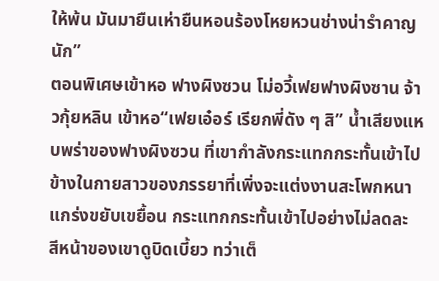ให้พ้น มันมายืนเห่ายืนหอนร้องโหยหวนช่างน่ารำคาญนัก”
ตอนพิเศษเข้าหอ ฟางผิงซวน โม่อวี้เฟยฟางผิงซาน จ้าวกุ้ยหลิน เข้าหอ“เฟยเอ๋อร์ เรียกพี่ดัง ๆ สิ” น้ำเสียงแหบพร่าของฟางผิงซวน ที่เขากำลังกระแทกกระทั้นเข้าไปข้างในกายสาวของภรรยาที่เพิ่งจะแต่งงานสะโพกหนาแกร่งขยับเขยื้อน กระแทกกระทั้นเข้าไปอย่างไม่ลดละ สีหน้าของเขาดูบิดเบี้ยว ทว่าเต็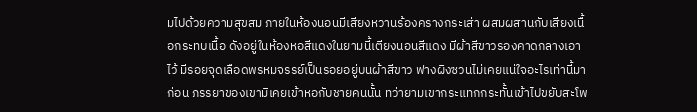มไปด้วยความสุขสม ภายในห้องนอนมีเสียงหวานร้องครางกระเส่า ผสมผสานกับเสียงเนื้อกระทบเนื้อ ดังอยู่ในห้องหอสีแดงในยามนี้เตียงนอนสีแดง มีผ้าสีขาวรองคาดกลางเอาไว้ มีรอยจุดเลือดพรหมจรรย์เป็นรอยอยู่บนผ้าสีขาว ฟางผิงซวนไม่เคยแน่ใจอะไรเท่านี้มาก่อน ภรรยาของเขามิเคยเข้าหอกับชายคนนั้น ทว่ายามเขากระแทกกระทั้นเข้าไปขยับสะโพ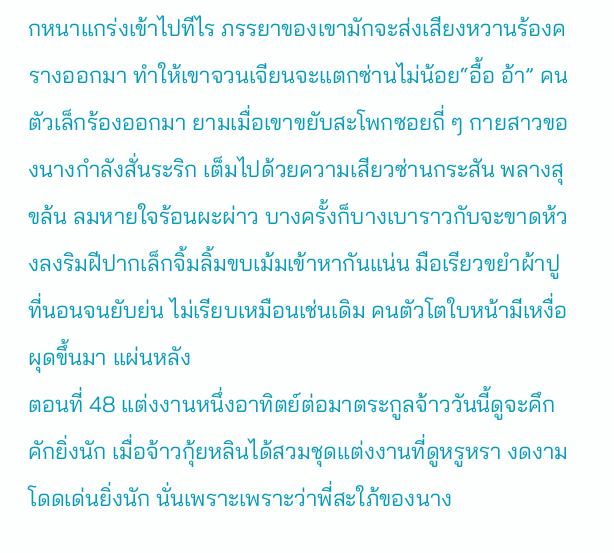กหนาแกร่งเข้าไปทีไร ภรรยาของเขามักจะส่งเสียงหวานร้องครางออกมา ทำให้เขาจวนเจียนจะแตกซ่านไม่น้อย“อื้อ อ้า” คนตัวเล็กร้องออกมา ยามเมื่อเขาขยับสะโพกซอยถี่ ๆ กายสาวของนางกำลังสั่นระริก เต็มไปด้วยความเสียวซ่านกระสัน พลางสุขล้น ลมหายใจร้อนผะผ่าว บางครั้งก็บางเบาราวกับจะขาดห้วงลงริมฝีปากเล็กจิ้มลิ้มขบเม้มเข้าหากันแน่น มือเรียวขยำผ้าปูที่นอนจนยับย่น ไม่เรียบเหมือนเช่นเดิม คนตัวโตใบหน้ามีเหงื่อผุดขึ้นมา แผ่นหลัง
ตอนที่ 48 แต่งงานหนึ่งอาทิตย์ต่อมาตระกูลจ้าววันนี้ดูจะคึกคักยิ่งนัก เมื่อจ้าวกุ้ยหลินได้สวมชุดแต่งงานที่ดูหรูหรา งดงามโดดเด่นยิ่งนัก นั่นเพราะเพราะว่าพี่สะใภ้ของนาง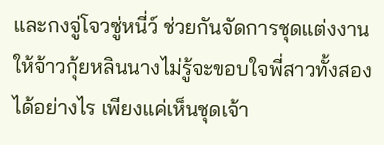และกงจู่โจวซู่หนี่ว์ ช่วยกันจัดการชุดแต่งงานให้จ้าวกุ้ยหลินนางไม่รู้จะขอบใจพี่สาวทั้งสองได้อย่างไร เพียงแค่เห็นชุดเจ้า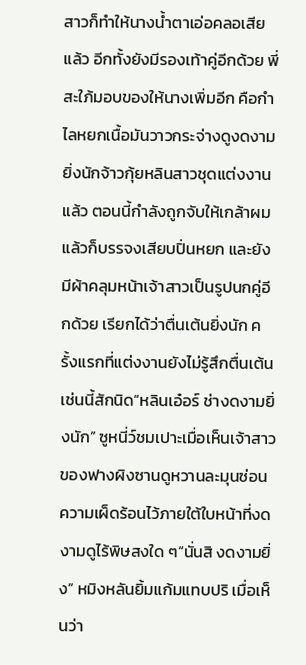สาวก็ทำให้นางน้ำตาเอ่อคลอเสียแล้ว อีกทั้งยังมีรองเท้าคู่อีกด้วย พี่สะใภ้มอบของให้นางเพิ่มอีก คือกำไลหยกเนื้อมันวาวกระจ่างดูงดงามยิ่งนักจ้าวกุ้ยหลินสาวชุดแต่งงานแล้ว ตอนนี้กำลังถูกจับให้เกล้าผมแล้วก็บรรจงเสียบปิ่นหยก และยังมีผ้าคลุมหน้าเจ้าสาวเป็นรูปนกคู่อีกด้วย เรียกได้ว่าตื่นเต้นยิ่งนัก ครั้งแรกที่แต่งงานยังไม่รู้สึกตื่นเต้นเช่นนี้สักนิด“หลินเอ๋อร์ ช่างดงามยิ่งนัก” ซูหนี่ว์ชมเปาะเมื่อเห็นเจ้าสาวของฟางผิงซานดูหวานละมุนซ่อนความเผ็ดร้อนไว้ภายใต้ใบหน้าที่งดงามดูไร้พิษสงใด ๆ“นั่นสิ งดงามยิ่ง” หมิงหลันยิ้มแก้มแทบปริ เมื่อเห็นว่า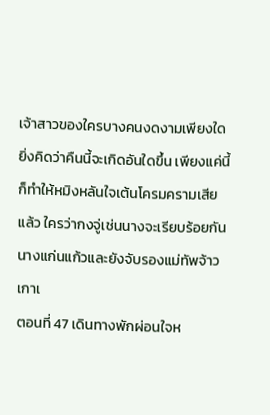เจ้าสาวของใครบางคนงดงามเพียงใด ยิ่งคิดว่าคืนนี้จะเกิดอันใดขึ้น เพียงแค่นี้ก็ทำให้หมิงหลันใจเต้นโครมครามเสียแล้ว ใครว่ากงจู่เช่นนางจะเรียบร้อยกันนางแก่นแก้วและยังจับรองแม่ทัพจ้าวเกาเ
ตอนที่ 47 เดินทางพักผ่อนใจห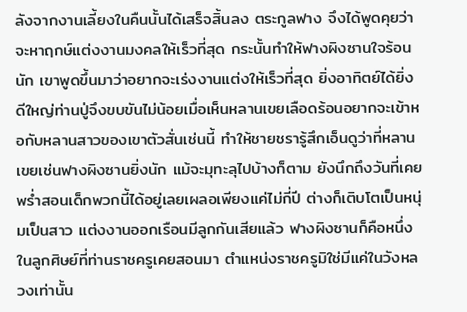ลังจากงานเลี้ยงในคืนนั้นได้เสร็จสิ้นลง ตระกูลฟาง จึงได้พูดคุยว่า จะหาฤกษ์แต่งงานมงคลให้เร็วที่สุด กระนั้นทำให้ฟางผิงซานใจร้อนนัก เขาพูดขึ้นมาว่าอยากจะเร่งงานแต่งให้เร็วที่สุด ยิ่งอาทิตย์ได้ยิ่งดีใหญ่ท่านปู่จึงขบขันไม่น้อยเมื่อเห็นหลานเขยเลือดร้อนอยากจะเข้าหอกับหลานสาวของเขาตัวสั่นเช่นนี้ ทำให้ชายชรารู้สึกเอ็นดูว่าที่หลานเขยเช่นฟางผิงซานยิ่งนัก แม้จะมุทะลุไปบ้างก็ตาม ยังนึกถึงวันที่เคยพร่ำสอนเด็กพวกนี้ได้อยู่เลยเผลอเพียงแค่ไม่กี่ปี ต่างก็เติบโตเป็นหนุ่มเป็นสาว แต่งงานออกเรือนมีลูกกันเสียแล้ว ฟางผิงซานก็คือหนึ่งในลูกศิษย์ที่ท่านราชครูเคยสอนมา ตำแหน่งราชครูมิใช่มีแค่ในวังหลวงเท่านั้น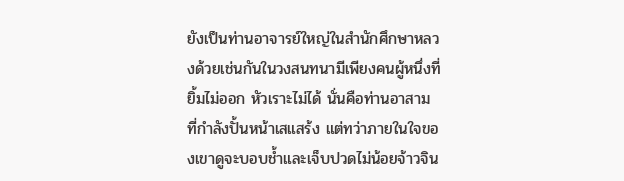ยังเป็นท่านอาจารย์ใหญ่ในสำนักศึกษาหลวงด้วยเช่นกันในวงสนทนามีเพียงคนผู้หนึ่งที่ยิ้มไม่ออก หัวเราะไม่ได้ นั่นคือท่านอาสาม ที่กำลังปั้นหน้าเสแสร้ง แต่ทว่าภายในใจของเขาดูจะบอบช้ำและเจ็บปวดไม่น้อยจ้าวจิน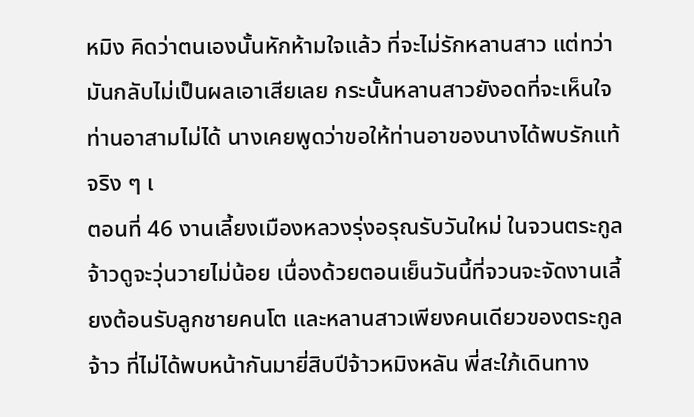หมิง คิดว่าตนเองนั้นหักห้ามใจแล้ว ที่จะไม่รักหลานสาว แต่ทว่ามันกลับไม่เป็นผลเอาเสียเลย กระนั้นหลานสาวยังอดที่จะเห็นใจท่านอาสามไม่ได้ นางเคยพูดว่าขอให้ท่านอาของนางได้พบรักแท้จริง ๆ เ
ตอนที่ 46 งานเลี้ยงเมืองหลวงรุ่งอรุณรับวันใหม่ ในจวนตระกูลจ้าวดูจะวุ่นวายไม่น้อย เนื่องด้วยตอนเย็นวันนี้ที่จวนจะจัดงานเลี้ยงต้อนรับลูกชายคนโต และหลานสาวเพียงคนเดียวของตระกูลจ้าว ที่ไม่ได้พบหน้ากันมายี่สิบปีจ้าวหมิงหลัน พี่สะใภ้เดินทาง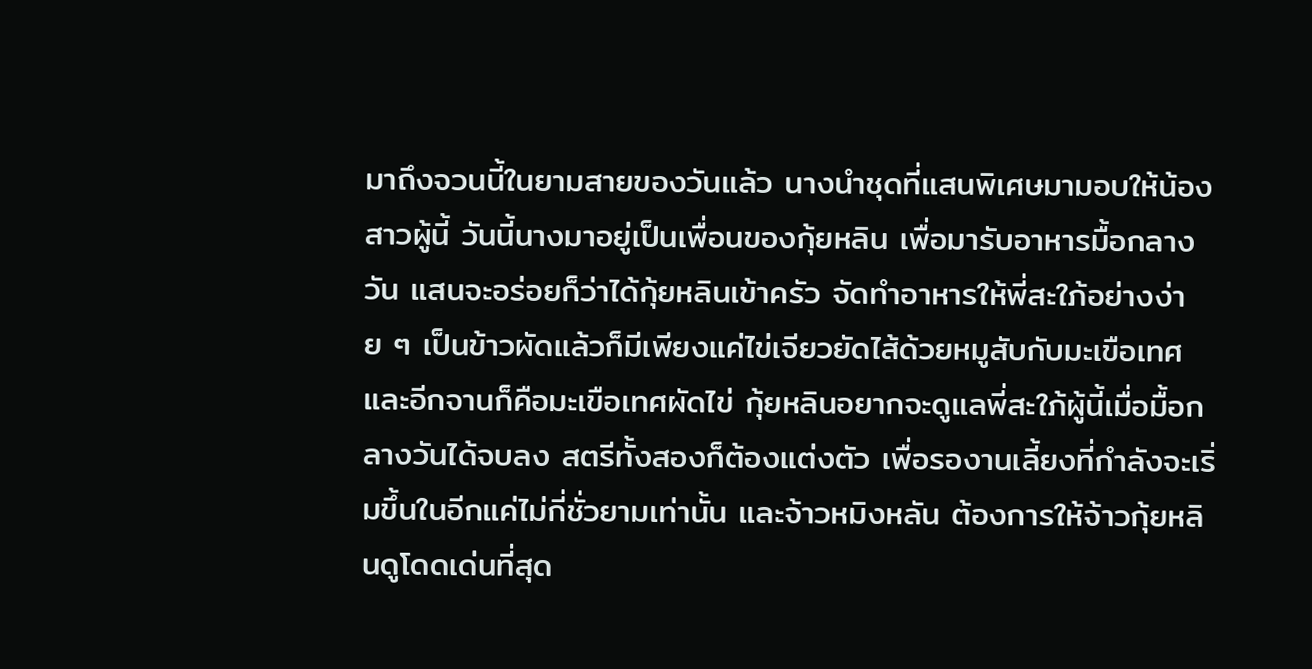มาถึงจวนนี้ในยามสายของวันแล้ว นางนำชุดที่แสนพิเศษมามอบให้น้องสาวผู้นี้ วันนี้นางมาอยู่เป็นเพื่อนของกุ้ยหลิน เพื่อมารับอาหารมื้อกลางวัน แสนจะอร่อยก็ว่าได้กุ้ยหลินเข้าครัว จัดทำอาหารให้พี่สะใภ้อย่างง่าย ๆ เป็นข้าวผัดแล้วก็มีเพียงแค่ไข่เจียวยัดไส้ด้วยหมูสับกับมะเขือเทศ และอีกจานก็คือมะเขือเทศผัดไข่ กุ้ยหลินอยากจะดูแลพี่สะใภ้ผู้นี้เมื่อมื้อกลางวันได้จบลง สตรีทั้งสองก็ต้องแต่งตัว เพื่อรองานเลี้ยงที่กำลังจะเริ่มขึ้นในอีกแค่ไม่กี่ชั่วยามเท่านั้น และจ้าวหมิงหลัน ต้องการให้จ้าวกุ้ยหลินดูโดดเด่นที่สุด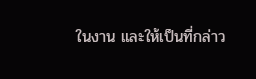ในงาน และให้เป็นที่กล่าว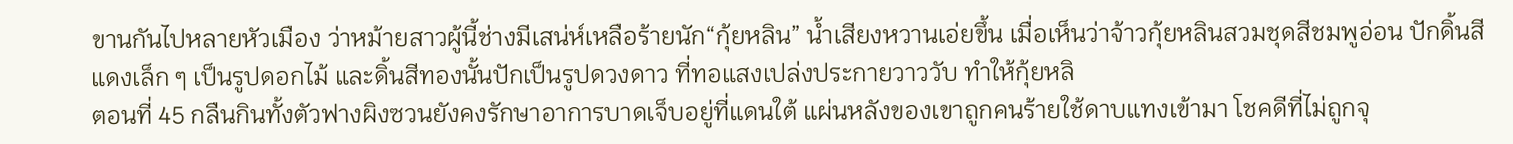ขานกันไปหลายหัวเมือง ว่าหม้ายสาวผู้นี้ช่างมีเสน่ห์เหลือร้ายนัก“กุ้ยหลิน” น้ำเสียงหวานเอ่ยขึ้น เมื่อเห็นว่าจ้าวกุ้ยหลินสวมชุดสีชมพูอ่อน ปักดิ้นสีแดงเล็ก ๆ เป็นรูปดอกไม้ และดิ้นสีทองนั้นปักเป็นรูปดวงดาว ที่ทอแสงเปล่งประกายวาววับ ทำให้กุ้ยหลิ
ตอนที่ 45 กลืนกินทั้งตัวฟางผิงซวนยังคงรักษาอาการบาดเจ็บอยู่ที่แดนใต้ แผ่นหลังของเขาถูกคนร้ายใช้ดาบแทงเข้ามา โชคดีที่ไม่ถูกจุ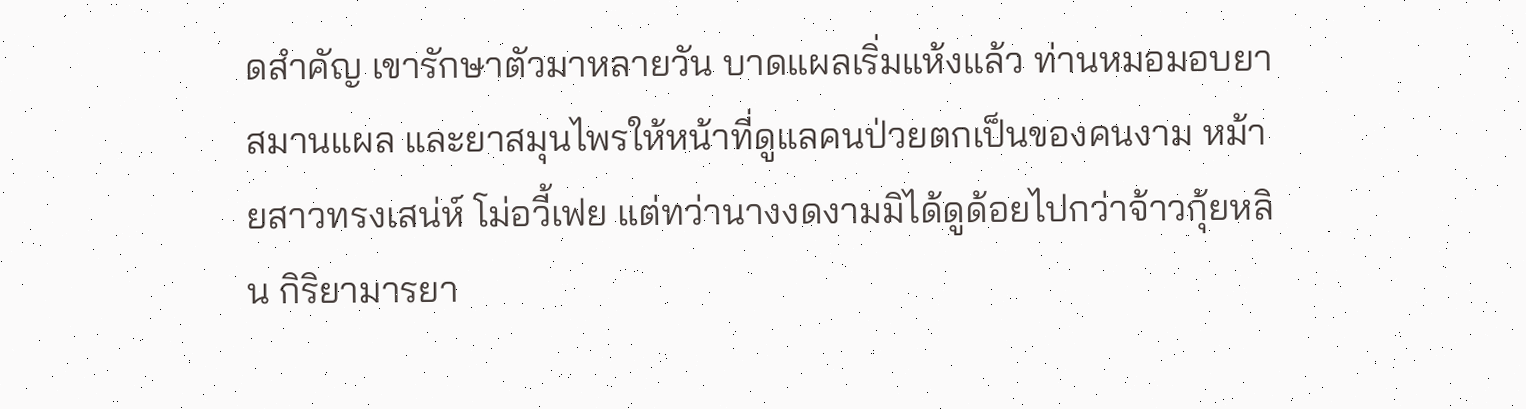ดสำคัญ เขารักษาตัวมาหลายวัน บาดแผลเริ่มแห้งแล้ว ท่านหมอมอบยาสมานแผล และยาสมุนไพรให้หน้าที่ดูแลคนป่วยตกเป็นของคนงาม หม้ายสาวทรงเสน่ห์ โม่อวี้เฟย แต่ทว่านางงดงามมิได้ดูด้อยไปกว่าจ้าวกุ้ยหลิน กิริยามารยา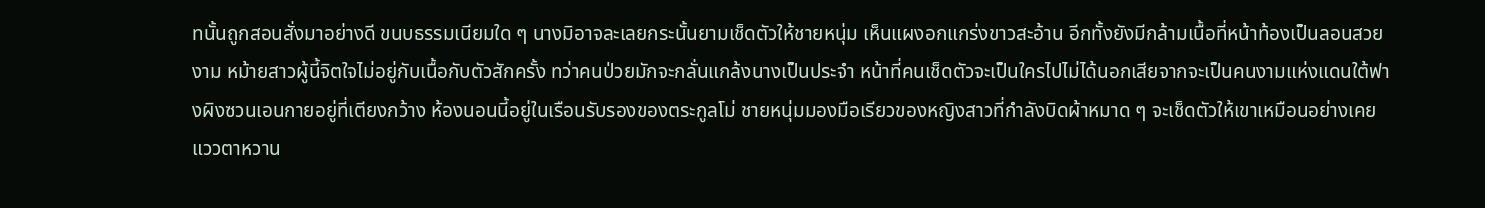ทนั้นถูกสอนสั่งมาอย่างดี ขนบธรรมเนียมใด ๆ นางมิอาจละเลยกระนั้นยามเช็ดตัวให้ชายหนุ่ม เห็นแผงอกแกร่งขาวสะอ้าน อีกทั้งยังมีกล้ามเนื้อที่หน้าท้องเป็นลอนสวยงาม หม้ายสาวผู้นี้จิตใจไม่อยู่กับเนื้อกับตัวสักครั้ง ทว่าคนป่วยมักจะกลั่นแกล้งนางเป็นประจำ หน้าที่คนเช็ดตัวจะเป็นใครไปไม่ได้นอกเสียจากจะเป็นคนงามแห่งแดนใต้ฟางผิงซวนเอนกายอยู่ที่เตียงกว้าง ห้องนอนนี้อยู่ในเรือนรับรองของตระกูลโม่ ชายหนุ่มมองมือเรียวของหญิงสาวที่กำลังบิดผ้าหมาด ๆ จะเช็ดตัวให้เขาเหมือนอย่างเคย แววตาหวาน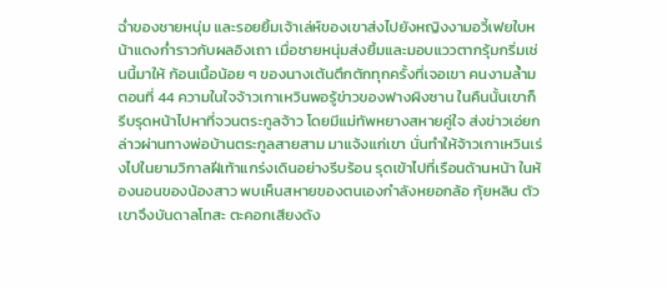ฉ่ำของชายหนุ่ม และรอยยิ้มเจ้าเล่ห์ของเขาส่งไปยังหญิงงามอวี้เฟยใบหน้าแดงก่ำราวกับผลอิงเถา เมื่อชายหนุ่มส่งยิ้มและมอบแววตากรุ้มกริ่มเช่นนี้มาให้ ก้อนเนื้อน้อย ๆ ของนางเต้นตึกตักทุกครั้งที่เจอเขา คนงามล้ำม
ตอนที่ 44 ความในใจจ้าวเกาเหวินพอรู้ข่าวของฟางผิงซาน ในคืนนั้นเขาก็รีบรุดหน้าไปหาที่จวนตระกูลจ้าว โดยมีแม่ทัพหยางสหายคู่ใจ ส่งข่าวเอ่ยกล่าวผ่านทางพ่อบ้านตระกูลสายสาม มาแจ้งแก่เขา นั่นทำให้จ้าวเกาเหวินเร่งไปในยามวิกาลฝีเท้าแกร่งเดินอย่างรีบร้อน รุดเข้าไปที่เรือนด้านหน้า ในห้องนอนของน้องสาว พบเห็นสหายของตนเองกำลังหยอกล้อ กุ้ยหลิน ตัวเขาจึงบันดาลโทสะ ตะคอกเสียงดัง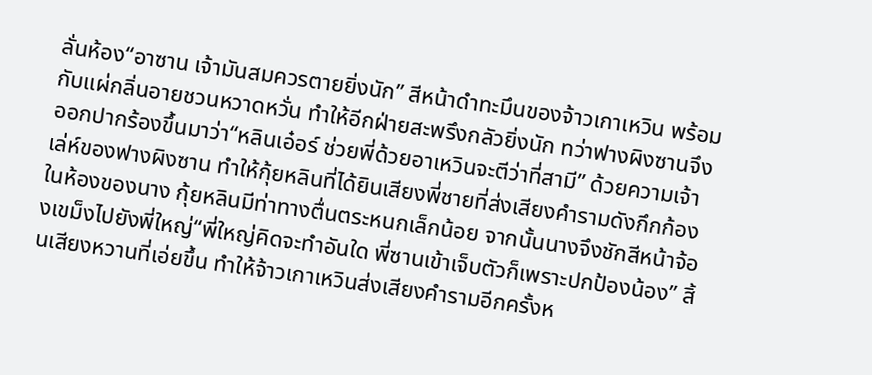ลั่นห้อง“อาซาน เจ้ามันสมควรตายยิ่งนัก” สีหน้าดำทะมึนของจ้าวเกาเหวิน พร้อมกับแผ่กลิ่นอายชวนหวาดหวั่น ทำให้อีกฝ่ายสะพรึงกลัวยิ่งนัก ทว่าฟางผิงซานจึงออกปากร้องขึ้นมาว่า“หลินเอ๋อร์ ช่วยพี่ด้วยอาเหวินจะตีว่าที่สามี” ด้วยความเจ้าเล่ห์ของฟางผิงซาน ทำให้กุ้ยหลินที่ได้ยินเสียงพี่ชายที่ส่งเสียงคำรามดังกึกก้องในห้องของนาง กุ้ยหลินมีท่าทางตื่นตระหนกเล็กน้อย จากนั้นนางจึงชักสีหน้าจ้องเขม็งไปยังพี่ใหญ่“พี่ใหญ่คิดจะทำอันใด พี่ซานเข้าเจ็บตัวก็เพราะปกป้องน้อง” สิ้นเสียงหวานที่เอ่ยขึ้น ทำให้จ้าวเกาเหวินส่งเสียงคำรามอีกครั้งห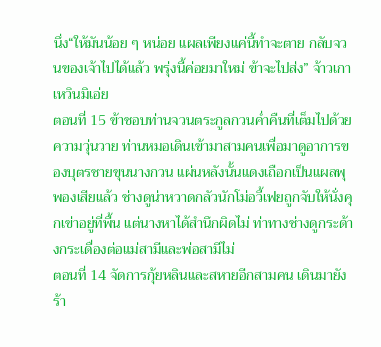นึ่ง“ให้มันน้อย ๆ หน่อย แผลเพียงแค่นี้ทำจะตาย กลับจวนของเจ้าไปได้แล้ว พรุ่งนี้ค่อยมาใหม่ ข้าจะไปส่ง” จ้าวเกาเหวินมิเอ่ย
ตอนที่ 15 ข้าชอบท่านจวนตระกูลกวนค่ำคืนที่เต็มไปด้วยความวุ่นวาย ท่านหมอเดินเข้ามาสามคนเพื่อมาดูอาการของบุตรชายขุนนางกวน แผ่นหลังนั้นแดงเถือกเป็นแผลพุพองเสียแล้ว ช่างดูน่าหวาดกลัวนักโม่อวี้เฟยถูกจับให้นั่งคุกเข่าอยู่ที่พื้น แต่นางหาได้สำนึกผิดไม่ ท่าทางช่างดูกระด้างกระเดื่องต่อแม่สามีและพ่อสามีไม่
ตอนที่ 14 จัดการกุ้ยหลินและสหายอีกสามคน เดินมายังร้า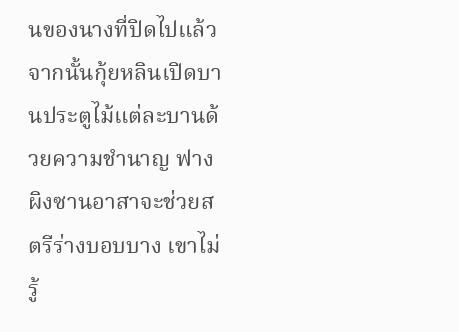นของนางที่ปิดไปแล้ว จากนั้นกุ้ยหลินเปิดบานประตูไม้แต่ละบานด้วยความชำนาญ ฟางผิงซานอาสาจะช่วยสตรีร่างบอบบาง เขาไม่รู้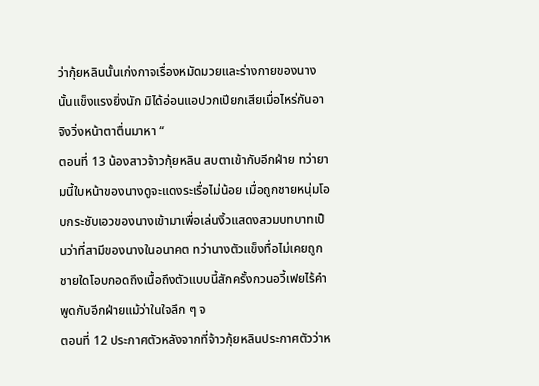ว่ากุ้ยหลินนั้นเก่งกาจเรื่องหมัดมวยและร่างกายของนางนั้นแข็งแรงยิ่งนัก มิได้อ่อนแอปวกเปียกเสียเมื่อไหร่กันอาจิงวิ่งหน้าตาตื่นมาหา “
ตอนที่ 13 น้องสาวจ้าวกุ้ยหลิน สบตาเข้ากับอีกฝ่าย ทว่ายามนี้ใบหน้าของนางดูจะแดงระเรื่อไม่น้อย เมื่อถูกชายหนุ่มโอบกระชับเอวของนางเข้ามาเพื่อเล่นงิ้วแสดงสวมบทบาทเป็นว่าที่สามีของนางในอนาคต ทว่านางตัวแข็งทื่อไม่เคยถูกชายใดโอบกอดถึงเนื้อถึงตัวแบบนี้สักครั้งกวนอวี้เฟยไร้คำพูดกับอีกฝ่ายแม้ว่าในใจลึก ๆ จ
ตอนที่ 12 ประกาศตัวหลังจากที่จ้าวกุ้ยหลินประกาศตัวว่าห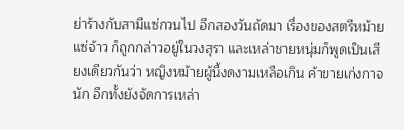ย่าร้างกับสามีแซ่กวนไป อีกสองวันถัดมา เรื่องของสตรีหม้ายแซ่จ้าว ก็ถูกกล่าวอยู่ในวงสุรา และเหล่าชายหนุ่มก็พูดเป็นเสียงเดียวกันว่า หญิงหม้ายผู้นี้งดงามเหลือเกิน ค้าขายเก่งกาจนัก อีกทั้งยังจัดการเหล่า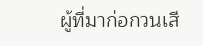ผู้ที่มาก่อกวนเสี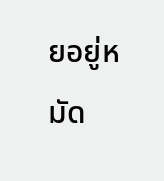ยอยู่หมัด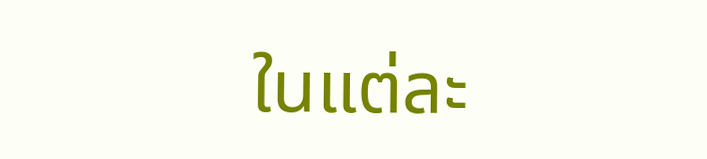ในแต่ละ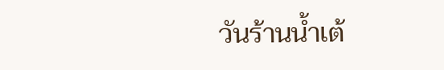วันร้านน้ำเต้